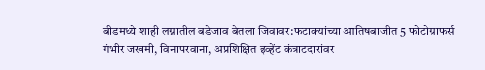बीडमध्ये शाही लग्नातील बडेजाव बेतला जिवावर:फटाक्यांच्या आतिषबाजीत 5 फोटोग्राफर्स गंभीर जखमी, विनापरवाना, अप्रशिक्षित इव्हेंट कंत्राटदारांवर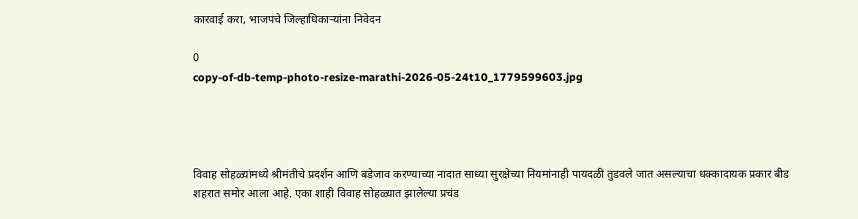कारवाई करा, भाजपचे जिल्हाधिकाऱ्यांना निवेदन

0
copy-of-db-temp-photo-resize-marathi-2026-05-24t10_1779599603.jpg




विवाह सोहळ्यांमध्ये श्रीमंतीचे प्रदर्शन आणि बडेजाव करण्याच्या नादात साध्या सुरक्षेच्या नियमांनाही पायदळी तुडवले जात असल्याचा धक्कादायक प्रकार बीड शहरात समोर आला आहे. एका शाही विवाह सोहळ्यात झालेल्या प्रचंड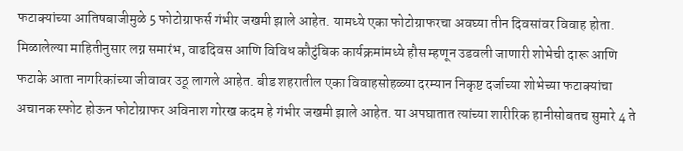फटाक्यांच्या आतिषबाजीमुळे 5 फोटोग्राफर्स गंभीर जखमी झाले आहेत. यामध्ये एका फोटोग्राफरचा अवघ्या तीन दिवसांवर विवाह होता. मिळालेल्या माहितीनुसार लग्न समारंभ, वाढदिवस आणि विविध कौटुंबिक कार्यक्रमांमध्ये हौस म्हणून उडवली जाणारी शोभेची दारू आणि फटाके आता नागरिकांच्या जीवावर उठू लागले आहेत. बीड शहरातील एका विवाहसोहळ्या दरम्यान निकृष्ट दर्जाच्या शोभेच्या फटाक्यांचा अचानक स्फोट होऊन फोटोग्राफर अविनाश गोरख कदम हे गंभीर जखमी झाले आहेत. या अपघातात त्यांच्या शारीरिक हानीसोबतच सुमारे 4 ते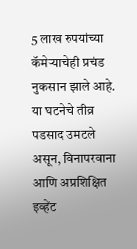5 लाख रुपयांच्या कॅमेऱ्याचेही प्रचंड नुकसान झाले आहे. या घटनेचे तीव्र पडसाद उमटले असून, विनापरवाना आणि अप्रशिक्षित इव्हेंट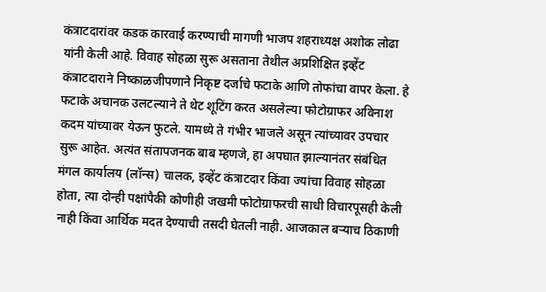कंत्राटदारांवर कडक कारवाई करण्याची मागणी भाजप शहराध्यक्ष अशोक लोढा यांनी केली आहे. विवाह सोहळा सुरू असताना तेथील अप्रशिक्षित इव्हेंट कंत्राटदाराने निष्काळजीपणाने निकृष्ट दर्जाचे फटाके आणि तोफांचा वापर केला. हे फटाके अचानक उलटल्याने ते थेट शूटिंग करत असलेल्या फोटोग्राफर अविनाश कदम यांच्यावर येऊन फुटले. यामध्ये ते गंभीर भाजले असून त्यांच्यावर उपचार सुरू आहेत. अत्यंत संतापजनक बाब म्हणजे, हा अपघात झाल्यानंतर संबंधित मंगल कार्यालय (लॉन्स) चालक, इव्हेंट कंत्राटदार किंवा ज्यांचा विवाह सोहळा होता, त्या दोन्ही पक्षांपैकी कोणीही जखमी फोटोग्राफरची साधी विचारपूसही केली नाही किंवा आर्थिक मदत देण्याची तसदी घेतली नाही. आजकाल बऱ्याच ठिकाणी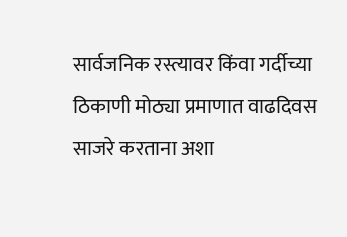सार्वजनिक रस्त्यावर किंवा गर्दीच्या ठिकाणी मोठ्या प्रमाणात वाढदिवस साजरे करताना अशा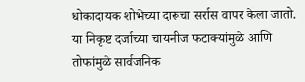धोकादायक शोभेच्या दारूचा सर्रास वापर केला जातो. या निकृष्ट दर्जाच्या चायनीज फटाक्यांमुळे आणि तोफांमुळे सार्वजनिक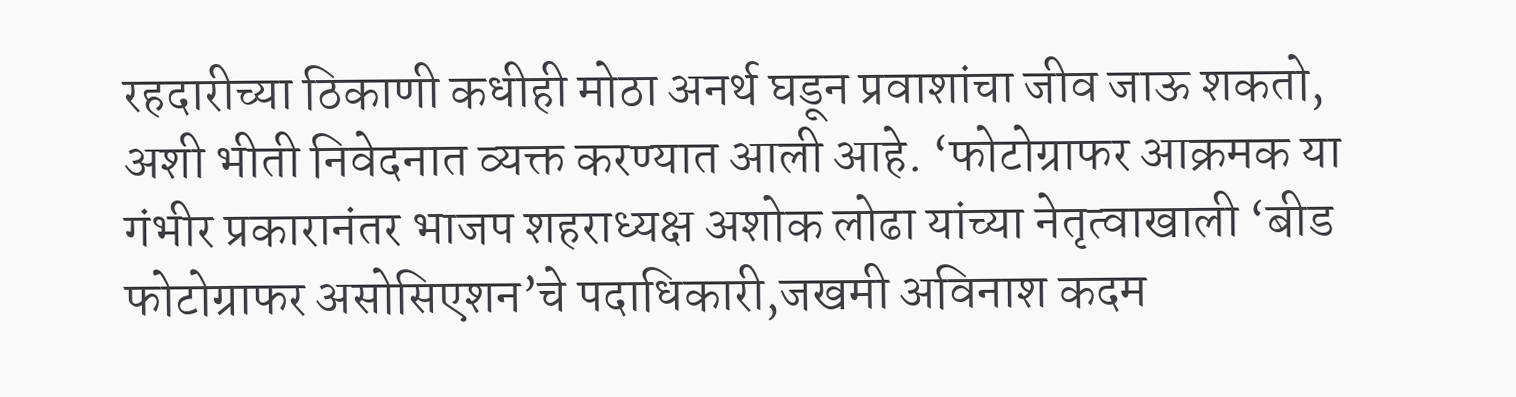रहदारीच्या ठिकाणी कधीही मोठा अनर्थ घडून प्रवाशांचा जीव जाऊ शकतो, अशी भीती निवेदनात व्यक्त करण्यात आली आहे. ‘फोटोग्राफर आक्रमक या गंभीर प्रकारानंतर भाजप शहराध्यक्ष अशोक लोढा यांच्या नेतृत्वाखाली ‘बीड फोटोग्राफर असोसिएशन’चे पदाधिकारी,जखमी अविनाश कदम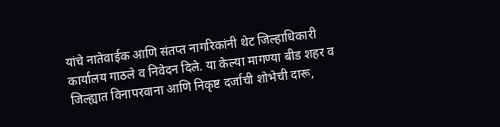यांचे नातेवाईक आणि संतप्त नागरिकांनी थेट जिल्हाधिकारी कार्यालय गाठले व निवेदन दिले. या केल्या मागण्या बीड शहर व जिल्ह्यात विनापरवाना आणि निकृष्ट दर्जाची शोभेची दारू,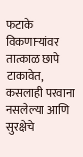फटाके विकणाऱ्यांवर तात्काळ छापे टाकावेत, कसलाही परवाना नसलेल्या आणि सुरक्षेचे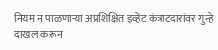नियम न पाळणाऱ्या अप्रशिक्षित इव्हेंट कंत्राटदारांवर गुन्हे दाखल करून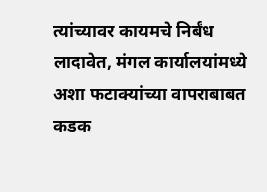त्यांच्यावर कायमचे निर्बंध लादावेत, मंगल कार्यालयांमध्ये अशा फटाक्यांच्या वापराबाबत कडक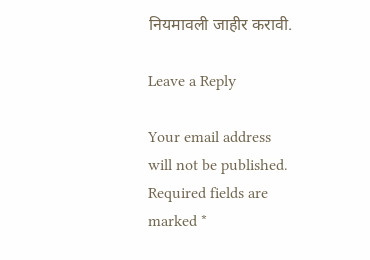नियमावली जाहीर करावी.

Leave a Reply

Your email address will not be published. Required fields are marked *